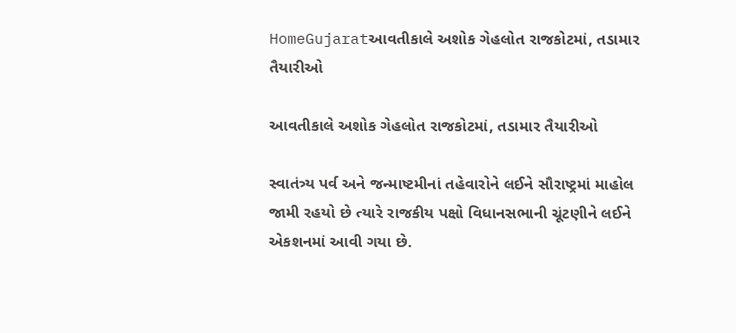HomeGujaratઆવતીકાલે અશોક ગેહલોત રાજકોટમાં, તડામાર તૈયારીઓ

આવતીકાલે અશોક ગેહલોત રાજકોટમાં, તડામાર તૈયારીઓ

સ્વાતંત્ર્ય પર્વ અને જન્માષ્ટમીનાં તહેવારોને લઈને સૌરાષ્ટ્રમાં માહોલ જામી રહયો છે ત્યારે રાજકીય પક્ષો વિધાનસભાની ચૂંટણીને લઈને એકશનમાં આવી ગયા છે.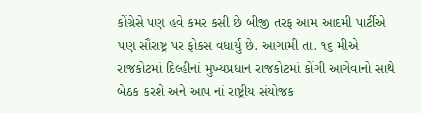કોંગ્રેસે પણ હવે કમર કસી છે બીજી તરફ આમ આદમી પાર્ટીએ પણ સૌરાષ્ટ્ર પર ફોકસ વધાર્યુ છે. આગામી તા. ૧૬ મીએ રાજકોટમાં દિલ્હીનાં મુખ્યપ્રધાન રાજકોટમાં કોંગી આગેવાનો સાથે બેઠક કરશે અને આપ નાં રાષ્ટ્રીય સંયોજક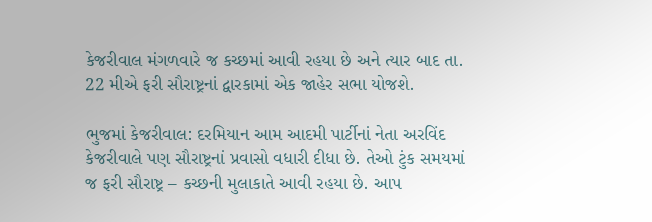કેજરીવાલ મંગળવારે જ કચ્છમાં આવી રહયા છે અને ત્યાર બાદ તા. 22 મીએ ફરી સૌરાષ્ટ્રનાં દ્વારકામાં એક જાહેર સભા યોજશે.

ભુજમાં કેજરીવાલ: દરમિયાન આમ આદમી પાર્ટીનાં નેતા અરવિંદ કેજરીવાલે પણ સૌરાષ્ટ્રનાં પ્રવાસો વધારી દીધા છે. તેઓ ટુંક સમયમાં જ ફરી સૌરાષ્ટ્ર – કચ્છની મુલાકાતે આવી રહયા છે. આપ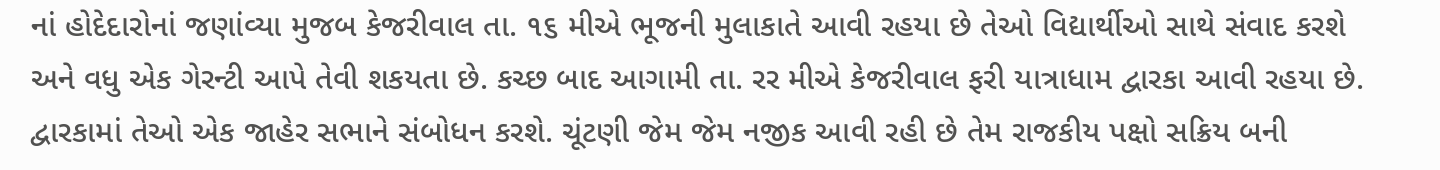નાં હોદેદારોનાં જણાંવ્યા મુજબ કેજરીવાલ તા. ૧૬ મીએ ભૂજની મુલાકાતે આવી રહયા છે તેઓ વિદ્યાર્થીઓ સાથે સંવાદ કરશે અને વધુ એક ગેરન્ટી આપે તેવી શકયતા છે. કચ્છ બાદ આગામી તા. રર મીએ કેજરીવાલ ફરી યાત્રાધામ દ્વારકા આવી રહયા છે. દ્વારકામાં તેઓ એક જાહેર સભાને સંબોધન કરશે. ચૂંટણી જેમ જેમ નજીક આવી રહી છે તેમ રાજકીય પક્ષો સક્રિય બની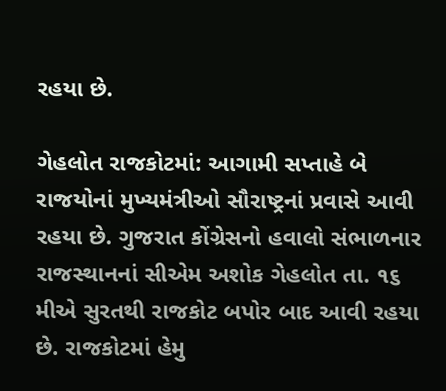રહયા છે.

ગેહલોત રાજકોટમાં: આગામી સપ્તાહે બે રાજયોનાં મુખ્યમંત્રીઓ સૌરાષ્ટ્રનાં પ્રવાસે આવી રહયા છે. ગુજરાત કોંગ્રેસનો હવાલો સંભાળનાર રાજસ્થાનનાં સીએમ અશોક ગેહલોત તા. ૧૬ મીએ સુરતથી રાજકોટ બપોર બાદ આવી રહયા છે. રાજકોટમાં હેમુ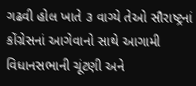ગઢવી હોલ ખાતે ૩ વાગ્યે તેઓ સૌરાષ્ટ્રનાં કોંગ્રેસનાં આગેવાનો સાથે આગામી વિધાનસભાની ચૂંટણી અને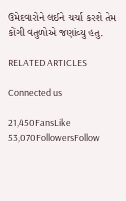ઉમેદવારોને લઈને ચર્ચા કરશે તેમ કોંગી વતુળોએ જણાંવ્યુ હતુ.

RELATED ARTICLES

Connected us

21,450FansLike
53,070FollowersFollow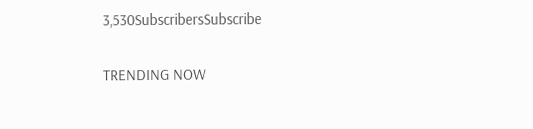3,530SubscribersSubscribe

TRENDING NOW